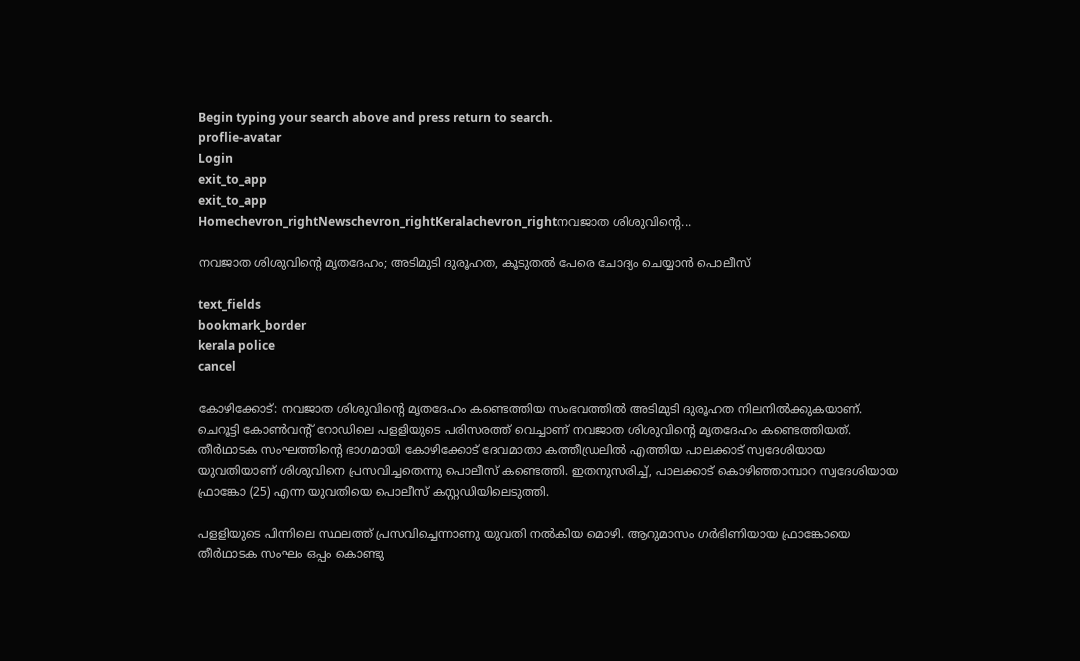Begin typing your search above and press return to search.
proflie-avatar
Login
exit_to_app
exit_to_app
Homechevron_rightNewschevron_rightKeralachevron_rightനവജാത ശിശുവിന്റെ...

നവജാത ശിശുവിന്റെ മൃതദേഹം; അടിമുടി ദുരൂഹത, കൂടുതൽ പേരെ ചോദ്യം ചെയ്യാൻ പൊലീസ്

text_fields
bookmark_border
kerala police
cancel

കോഴിക്കോട്: നവജാത ശിശുവിന്റെ മൃതദേഹം കണ്ടെത്തിയ സംഭവത്തിൽ അടിമുടി ദുരൂഹത നിലനിൽക്കുകയാണ്. ചെറൂട്ടി കോൺവന്റ് റോഡിലെ പളളിയുടെ പരിസരത്ത് വെച്ചാണ് നവജാത ശിശുവിന്റെ മൃതദേഹം കണ്ടെത്തിയത്. തീർഥാടക സംഘത്തിന്റെ ഭാഗമായി കോഴിക്കോട് ദേവമാതാ കത്തീഡ്രലിൽ എത്തിയ പാലക്കാട് സ്വദേശിയായ യുവതിയാണ് ശിശുവിനെ പ്രസവിച്ചതെന്നു പൊലീസ് കണ്ടെത്തി. ഇതനുസരിച്ച്, പാലക്കാട് കൊഴിഞ്ഞാമ്പാറ സ്വദേശിയായ ഫ്രാങ്കോ (25) എന്ന യുവതിയെ പൊലീസ് കസ്റ്റഡിയിലെടുത്തി.

പളളിയുടെ പിന്നിലെ സ്ഥലത്ത് പ്രസവിച്ചെന്നാണു യുവതി നൽകിയ മൊഴി. ആറുമാസം ഗർഭിണിയായ ഫ്രാങ്കോയെ തീർഥാടക സംഘം ഒപ്പം കൊണ്ടു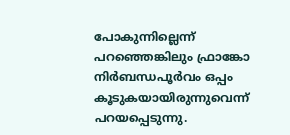പോകുന്നില്ലെന്ന് പറഞ്ഞെങ്കിലും ഫ്രാങ്കോ നിർബന്ധപൂർവം ഒപ്പം കൂടുകയായിരുന്നുവെന്ന് പറയപ്പെടുന്നു.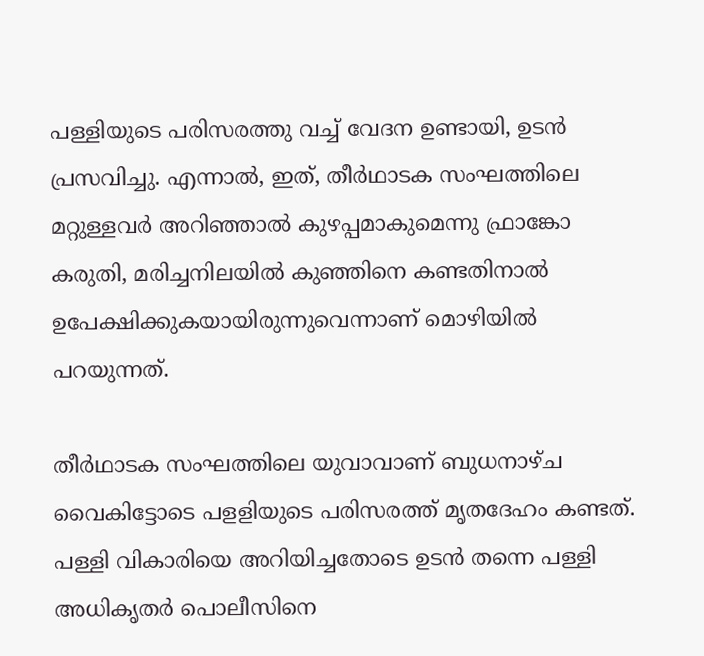പള്ളിയുടെ പരിസരത്തു വച്ച് വേദന ഉണ്ടായി, ഉടൻ പ്രസവിച്ചു. എന്നാൽ, ഇത്, തീർഥാടക സംഘത്തിലെ മറ്റുള്ളവർ അറിഞ്ഞാൽ കുഴപ്പമാകുമെന്നു ഫ്രാങ്കോ കരുതി, മരിച്ചനിലയിൽ കുഞ്ഞിനെ കണ്ടതിനാൽ ഉപേക്ഷിക്കുകയായിരുന്നുവെന്നാണ് മൊഴിയിൽ പറയുന്നത്.

തീർഥാടക സംഘത്തിലെ യുവാവാണ് ബുധനാഴ്ച വൈകിട്ടോടെ പളളിയുടെ പരിസരത്ത് മൃതദേഹം കണ്ടത്. പള്ളി വികാരിയെ അറിയിച്ചതോടെ ഉടൻ തന്നെ പള്ളി അധികൃതർ പൊലീസിനെ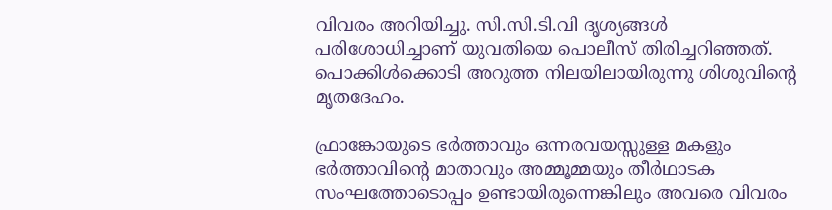വിവരം അറിയിച്ചു. സി.സി.ടി.വി ദൃശ്യങ്ങൾ പരിശോധിച്ചാണ് യുവതിയെ പൊലീസ് തിരിച്ചറി‍ഞ്ഞത്. പൊക്കിൾക്കൊടി അറുത്ത നിലയിലായിരുന്നു ശിശുവിന്റെ മൃതദേഹം.

ഫ്രാങ്കോയുടെ ഭർത്താവും ഒന്നരവയസ്സുള്ള മകളും ഭർത്താവിന്റെ മാതാവും അമ്മൂമ്മയും തീർഥാടക സംഘത്തോടൊപ്പം ഉണ്ടായിരുന്നെങ്കിലും അവരെ വിവരം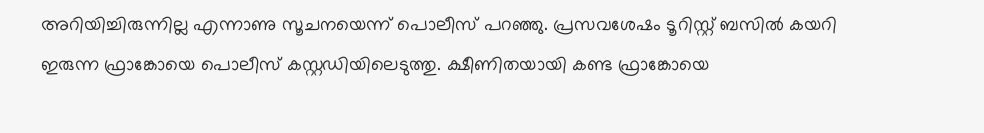അറിയിച്ചിരുന്നില്ല എന്നാണു സൂചനയെന്ന് പൊലീസ് പറഞ്ഞു. പ്രസവശേഷം ടൂറിസ്റ്റ് ബസിൽ കയറി ഇരുന്ന ഫ്രാങ്കോയെ പൊലീസ് കസ്റ്റഡിയിലെടുത്തു. ക്ഷീണിതയായി കണ്ട ഫ്രാങ്കോയെ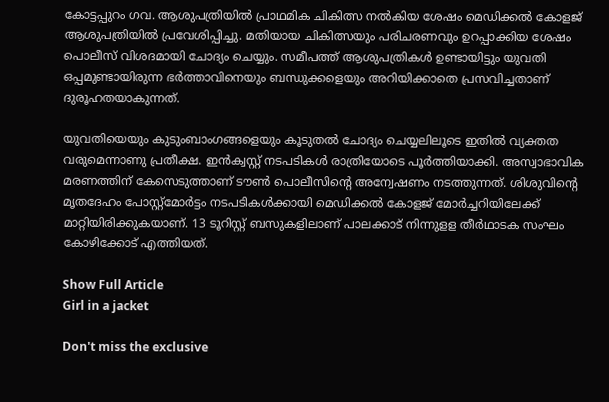കോട്ടപ്പുറം ഗവ. ആശുപത്രിയിൽ പ്രാഥമിക ചികിത്സ നൽകിയ ശേഷം മെഡിക്കൽ കോളജ് ആശുപത്രിയിൽ പ്രവേശിപ്പിച്ചു. മതിയായ ചികിത്സയും പരിചരണവും ഉറപ്പാക്കിയ ശേഷം പൊലീസ് വിശദമായി ചോദ്യം ചെയ്യും. സമീപത്ത് ആശുപത്രികൾ ഉണ്ടായിട്ടും യുവതി ഒപ്പമുണ്ടായിരുന്ന ഭർത്താവിനെയും ബന്ധുക്കളെയും അറിയിക്കാതെ പ്രസവിച്ചതാണ് ദുരൂഹതയാകുന്നത്.

യുവതിയെയും കുടുംബാംഗങ്ങളെയും കൂടുതൽ ചോദ്യം ചെയ്യലിലൂടെ ഇതിൽ വ്യക്തത വരുമെന്നാണു പ്രതീക്ഷ. ഇൻക്വസ്റ്റ് നടപടികൾ രാത്രിയോടെ പൂർത്തിയാക്കി. അസ്വാഭാവിക മരണത്തിന് കേസെടുത്താണ് ടൗൺ പൊലീസിന്റെ അന്വേഷണം നടത്തുന്നത്. ശിശുവിന്റെ മൃതദേഹം പോസ്റ്റ്മോർട്ടം നടപടികൾക്കായി മെഡിക്കൽ കോളജ് മോർച്ചറിയിലേക്ക് മാറ്റിയിരിക്കുകയാണ്. 13 ടൂറിസ്റ്റ് ബസുകളിലാണ് പാലക്കാട് നിന്നുളള തീർഥാടക സംഘം കോഴിക്കോട് എത്തിയത്.

Show Full Article
Girl in a jacket

Don't miss the exclusive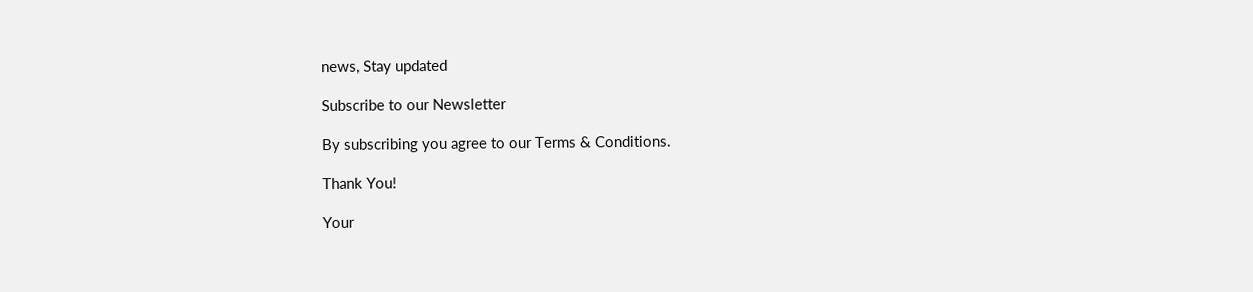news, Stay updated

Subscribe to our Newsletter

By subscribing you agree to our Terms & Conditions.

Thank You!

Your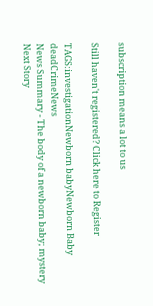subscription means a lot to us

Still haven't registered? Click here to Register

TAGS:investigationNewborn babyNewborn Baby deadCrimeNews
News Summary - The body of a newborn baby; mystery
Next Story